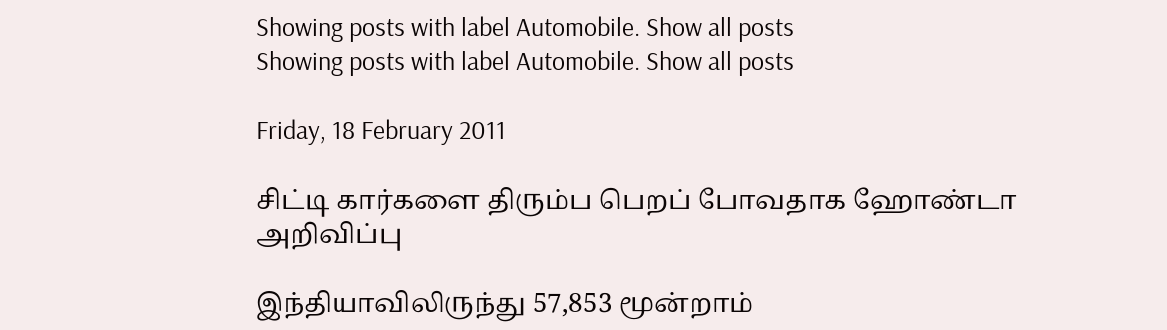Showing posts with label Automobile. Show all posts
Showing posts with label Automobile. Show all posts

Friday, 18 February 2011

சிட்டி கார்களை திரும்ப பெறப் போவதாக ஹோண்டா அறிவிப்பு

இந்தியாவிலிருந்து 57,853 மூன்றாம்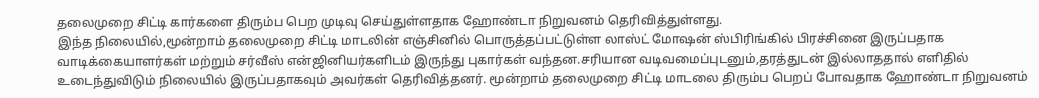தலைமுறை சிட்டி கார்களை திரும்ப பெற முடிவு செய்துள்ளதாக ஹோண்டா நிறுவனம் தெரிவித்துள்ளது.
இந்த நிலையில்,மூன்றாம் தலைமுறை சிட்டி மாடலின் எஞ்சினில் பொருத்தப்பட்டுள்ள லாஸ்ட் மோஷன் ஸ்பிரிங்கில் பிரச்சினை இருப்பதாக வாடிக்கையாளர்கள் மற்றும் சர்வீஸ் என்ஜினியர்களிடம் இருந்து புகார்கள் வந்தன.சரியான வடிவமைப்புடனும்,தரத்துடன் இல்லாததால் எளிதில் உடைந்துவிடும் நிலையில் இருப்பதாகவும் அவர்கள் தெரிவித்தனர். மூன்றாம் தலைமுறை சிட்டி மாடலை திரும்ப பெறப் போவதாக ஹோண்டா நிறுவனம்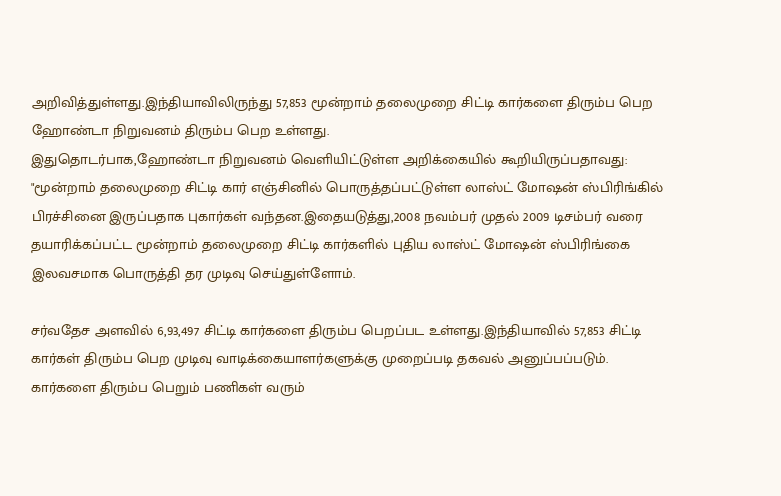அறிவித்துள்ளது.இந்தியாவிலிருந்து 57,853 மூன்றாம் தலைமுறை சிட்டி கார்களை திரும்ப பெற ஹோண்டா நிறுவனம் திரும்ப பெற உள்ளது.
இதுதொடர்பாக,ஹோண்டா நிறுவனம் வெளியிட்டுள்ள அறிக்கையில் கூறியிருப்பதாவது:
"மூன்றாம் தலைமுறை சிட்டி கார் எஞ்சினில் பொருத்தப்பட்டுள்ள லாஸ்ட் மோஷன் ஸ்பிரிங்கில் பிரச்சினை இருப்பதாக புகார்கள் வந்தன.இதையடுத்து,2008 நவம்பர் முதல் 2009 டிசம்பர் வரை தயாரிக்கப்பட்ட மூன்றாம் தலைமுறை சிட்டி கார்களில் புதிய லாஸ்ட் மோஷன் ஸ்பிரிங்கை இலவசமாக பொருத்தி தர முடிவு செய்துள்ளோம்.

சர்வதேச அளவில் 6,93,497 சிட்டி கார்களை திரும்ப பெறப்பட உள்ளது.இந்தியாவில் 57,853 சிட்டி கார்கள் திரும்ப பெற முடிவு வாடிக்கையாளர்களுக்கு முறைப்படி தகவல் அனுப்பப்படும்.
கார்களை திரும்ப பெறும் பணிகள் வரும்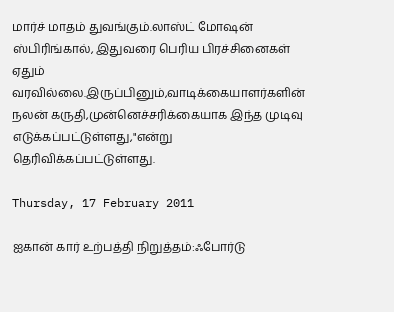மார்ச் மாதம் துவங்கும்.லாஸ்ட் மோஷன் ஸ்பிரிங்கால், இதுவரை பெரிய பிரச்சினைகள் ஏதும் வரவில்லை.இருப்பினும்,வாடிக்கையாளர்களின் நலன் கருதி,முன்னெச்சரிக்கையாக இந்த முடிவு எடுக்கப்பட்டுள்ளது,"என்று தெரிவிக்கப்பட்டுள்ளது.

Thursday, 17 February 2011

ஐகான் கார் உற்பத்தி நிறுத்தம்:ஃபோர்டு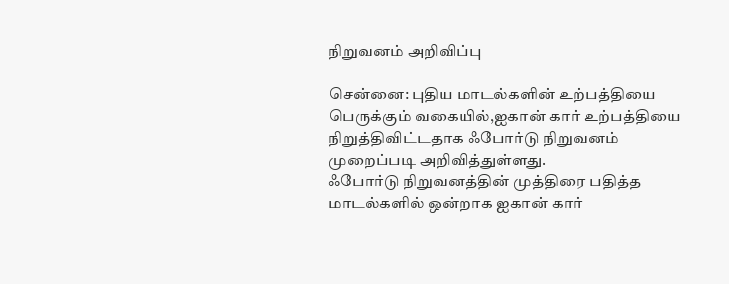நிறுவனம் அறிவிப்பு

சென்னை: புதிய மாடல்களின் உற்பத்தியை பெருக்கும் வகையில்,ஐகான் கார் உற்பத்தியை நிறுத்திவிட்டதாக ஃபோர்டு நிறுவனம் முறைப்படி அறிவித்துள்ளது.
ஃபோர்டு நிறுவனத்தின் முத்திரை பதித்த மாடல்களில் ஒன்றாக ஐகான் கார்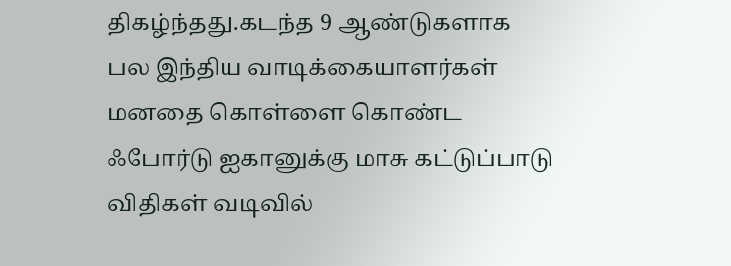திகழ்ந்தது.கடந்த 9 ஆண்டுகளாக பல இந்திய வாடிக்கையாளர்கள் மனதை கொள்ளை கொண்ட ஃபோர்டு ஐகானுக்கு மாசு கட்டுப்பாடு விதிகள் வடிவில்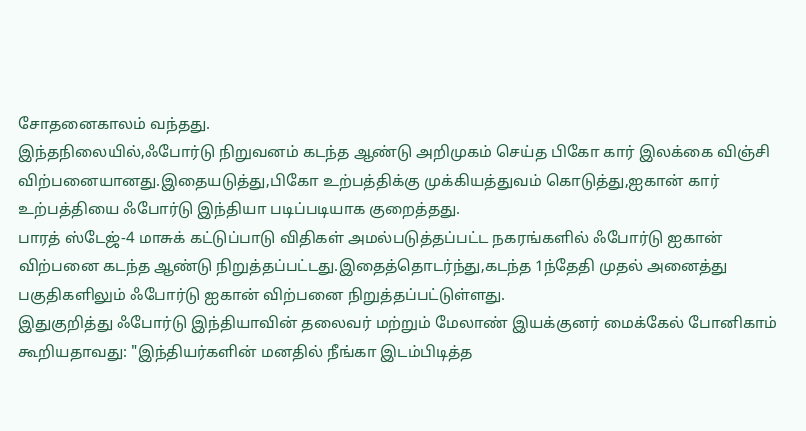சோதனைகாலம் வந்தது.
இந்தநிலையில்,ஃபோர்டு நிறுவனம் கடந்த ஆண்டு அறிமுகம் செய்த பிகோ கார் இலக்கை விஞ்சி விற்பனையானது.இதையடுத்து,பிகோ உற்பத்திக்கு முக்கியத்துவம் கொடுத்து,ஐகான் கார் உற்பத்தியை ஃபோர்டு இந்தியா படிப்படியாக குறைத்தது.
பாரத் ஸ்டேஜ்-4 மாசுக் கட்டுப்பாடு விதிகள் அமல்படுத்தப்பட்ட நகரங்களில் ஃபோர்டு ஐகான் விற்பனை கடந்த ஆண்டு நிறுத்தப்பட்டது.இதைத்தொடர்ந்து,கடந்த 1ந்தேதி முதல் அனைத்து பகுதிகளிலும் ஃபோர்டு ஐகான் விற்பனை நிறுத்தப்பட்டுள்ளது.
இதுகுறித்து ஃபோர்டு இந்தியாவின் தலைவர் மற்றும் மேலாண் இயக்குனர் மைக்கேல் போனிகாம் கூறியதாவது: "இந்தியர்களின் மனதில் நீங்கா இடம்பிடித்த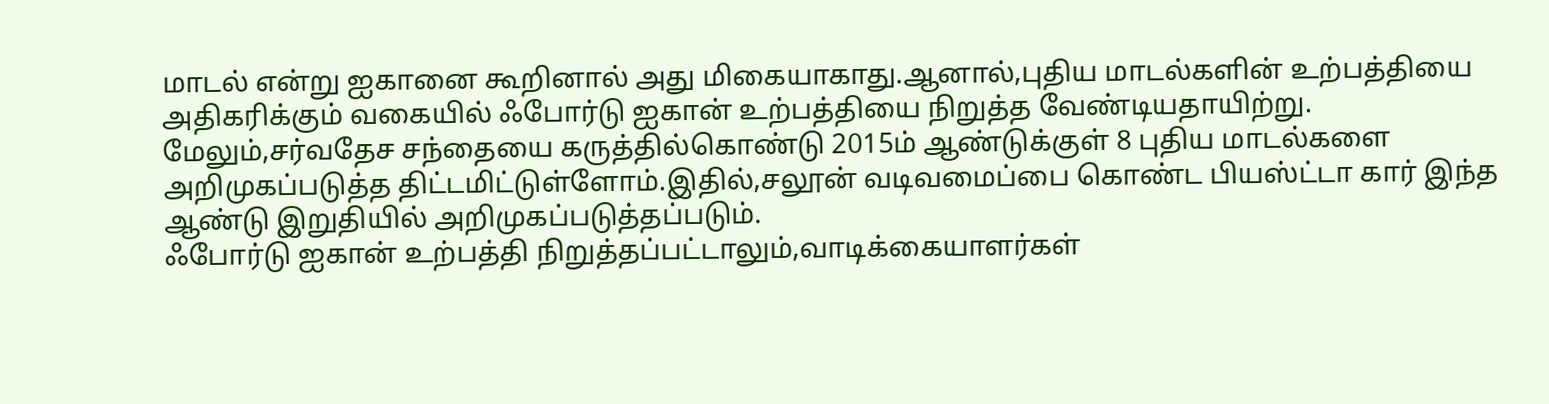மாடல் என்று ஐகானை கூறினால் அது மிகையாகாது.ஆனால்,புதிய மாடல்களின் உற்பத்தியை அதிகரிக்கும் வகையில் ஃபோர்டு ஐகான் உற்பத்தியை நிறுத்த வேண்டியதாயிற்று.
மேலும்,சர்வதேச சந்தையை கருத்தில்கொண்டு 2015ம் ஆண்டுக்குள் 8 புதிய மாடல்களை அறிமுகப்படுத்த திட்டமிட்டுள்ளோம்.இதில்,சலூன் வடிவமைப்பை கொண்ட பியஸ்ட்டா கார் இந்த ஆண்டு இறுதியில் அறிமுகப்படுத்தப்படும்.
ஃபோர்டு ஐகான் உற்பத்தி நிறுத்தப்பட்டாலும்,வாடிக்கையாளர்கள்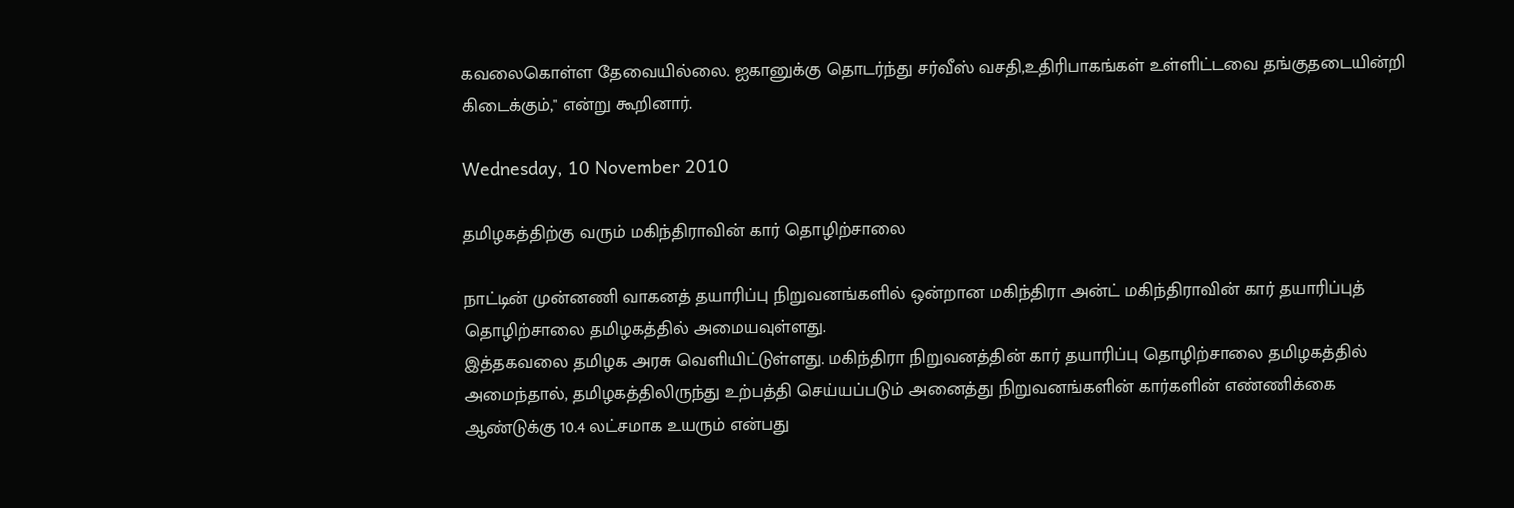கவலைகொள்ள தேவையில்லை. ஐகானுக்கு தொடர்ந்து சர்வீஸ் வசதி,உதிரிபாகங்கள் உள்ளிட்டவை தங்குதடையின்றி கிடைக்கும்," என்று கூறினார்.

Wednesday, 10 November 2010

தமிழகத்திற்கு வரும் மகிந்திராவின் கார் தொழிற்சாலை

நாட்டின் முன்னணி வாகனத் தயாரிப்பு நிறுவனங்களில் ஒன்றான மகிந்திரா அன்ட் மகிந்திராவின் கார் தயாரிப்புத் தொழிற்சாலை தமிழகத்தில் அமையவுள்ளது.
இத்தகவலை தமிழக அரசு வெளியிட்டுள்ளது. மகிந்திரா நிறுவனத்தின் கார் தயாரிப்பு தொழிற்சாலை தமிழகத்தில் அமைந்தால், தமிழகத்திலிருந்து உற்பத்தி செய்யப்படும் அனைத்து நிறுவனங்களின் கார்களின் எண்ணிக்கை ஆண்டுக்கு 10.4 லட்சமாக உயரும் என்பது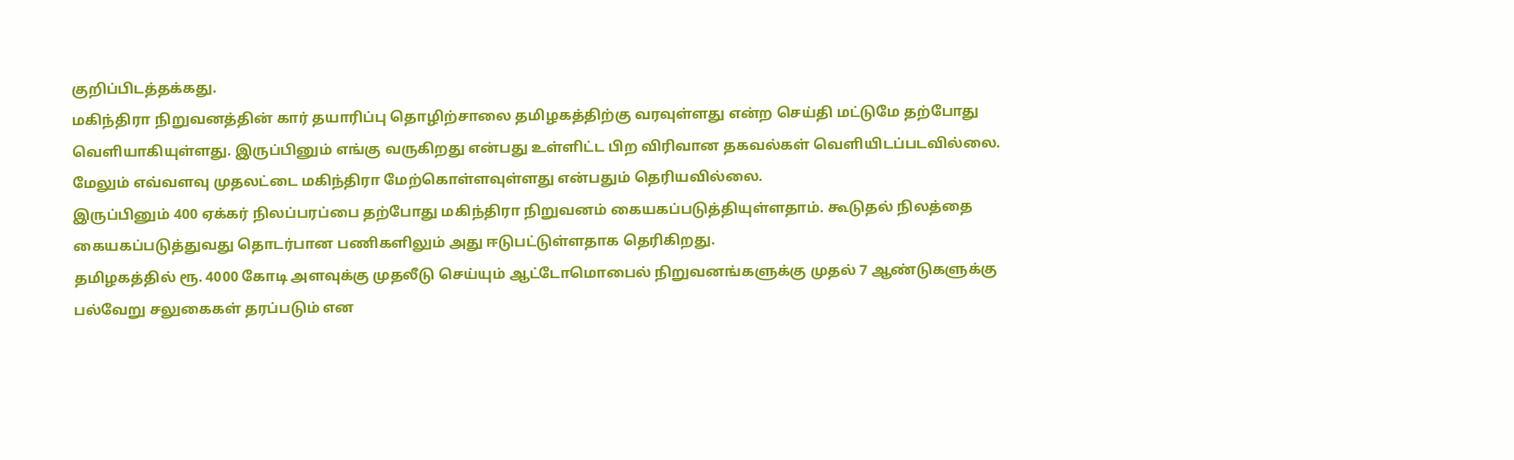குறிப்பிடத்தக்கது.
மகிந்திரா நிறுவனத்தின் கார் தயாரிப்பு தொழிற்சாலை தமிழகத்திற்கு வரவுள்ளது என்ற செய்தி மட்டுமே தற்போது வெளியாகியுள்ளது. இருப்பினும் எங்கு வருகிறது என்பது உள்ளிட்ட பிற விரிவான தகவல்கள் வெளியிடப்படவில்லை. மேலும் எவ்வளவு முதலட்டை மகிந்திரா மேற்கொள்ளவுள்ளது என்பதும் தெரியவில்லை.
இருப்பினும் 400 ஏக்கர் நிலப்பரப்பை தற்போது மகிந்திரா நிறுவனம் கையகப்படுத்தியுள்ளதாம். கூடுதல் நிலத்தை கையகப்படுத்துவது தொடர்பான பணிகளிலும் அது ஈடுபட்டுள்ளதாக தெரிகிறது.
தமிழகத்தில் ரூ. 4000 கோடி அளவுக்கு முதலீடு செய்யும் ஆட்டோமொபைல் நிறுவனங்களுக்கு முதல் 7 ஆண்டுகளுக்கு பல்வேறு சலுகைகள் தரப்படும் என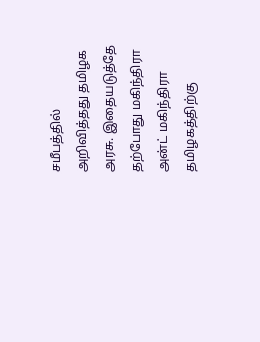சமீபத்தில் அறிவித்தது தமிழக அரசு. இதையடுத்தே தற்போது மகிந்திரா அன்ட் மகிந்திரா தமிழகத்திற்கு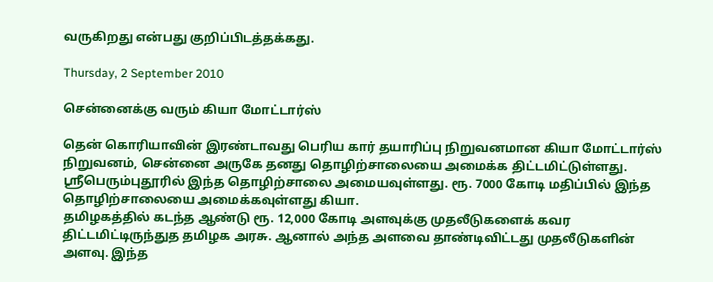வருகிறது என்பது குறிப்பிடத்தக்கது.

Thursday, 2 September 2010

சென்னைக்கு வரும் கியா மோட்டார்ஸ்

தென் கொரியாவின் இரண்டாவது பெரிய கார் தயாரிப்பு நிறுவனமான கியா மோட்டார்ஸ் நிறுவனம், சென்னை அருகே தனது தொழிற்சாலையை அமைக்க திட்டமிட்டுள்ளது.
ஸ்ரீபெரும்புதூரில் இந்த தொழிற்சாலை அமையவுள்ளது. ரூ. 7000 கோடி மதிப்பில் இந்த தொழிற்சாலையை அமைக்கவுள்ளது கியா.
தமிழகத்தில் கடந்த ஆண்டு ரூ. 12,000 கோடி அளவுக்கு முதலீடுகளைக் கவர திட்டமிட்டிருந்துத தமிழக அரசு. ஆனால் அந்த அளவை தாண்டிவிட்டது முதலீடுகளின் அளவு. இந்த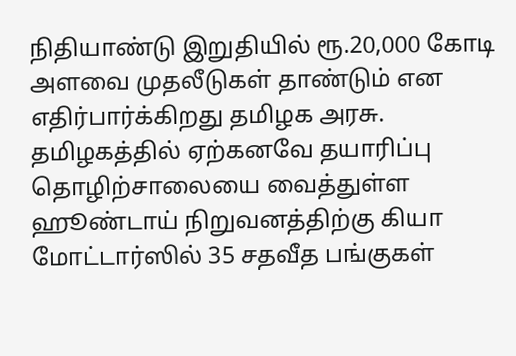நிதியாண்டு இறுதியில் ரூ.20,000 கோடி அளவை முதலீடுகள் தாண்டும் என எதிர்பார்க்கிறது தமிழக அரசு.
தமிழகத்தில் ஏற்கனவே தயாரிப்பு தொழிற்சாலையை வைத்துள்ள ஹூண்டாய் நிறுவனத்திற்கு கியா மோட்டார்ஸில் 35 சதவீத பங்குகள்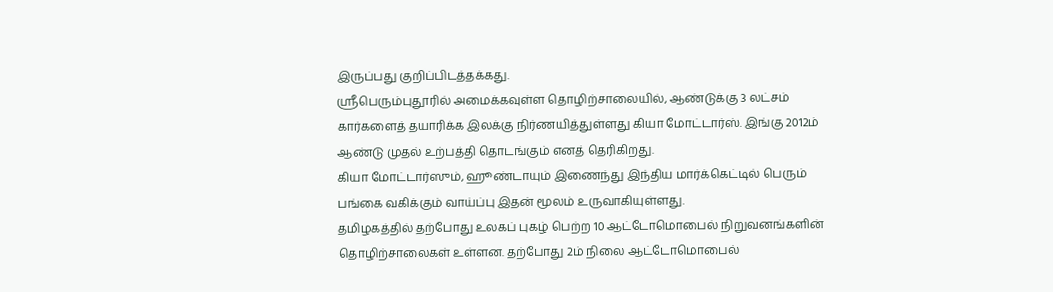இருப்பது குறிப்பிடத்தக்கது.
ஸ்ரீபெரும்புதூரில் அமைக்கவுள்ள தொழிற்சாலையில், ஆண்டுக்கு 3 லட்சம் கார்களைத் தயாரிக்க இலக்கு நிர்ணயித்துள்ளது கியா மோட்டார்ஸ். இங்கு 2012ம் ஆண்டு முதல் உற்பத்தி தொடங்கும் எனத் தெரிகிறது.
கியா மோட்டார்ஸும், ஹூண்டாயும் இணைந்து இந்திய மார்க்கெட்டில் பெரும் பங்கை வகிக்கும் வாய்ப்பு இதன் மூலம் உருவாகியுள்ளது.
தமிழகத்தில் தற்போது உலகப் புகழ் பெற்ற 10 ஆட்டோமொபைல் நிறுவனங்களின் தொழிற்சாலைகள் உள்ளன. தற்போது 2ம் நிலை ஆட்டோமொபைல்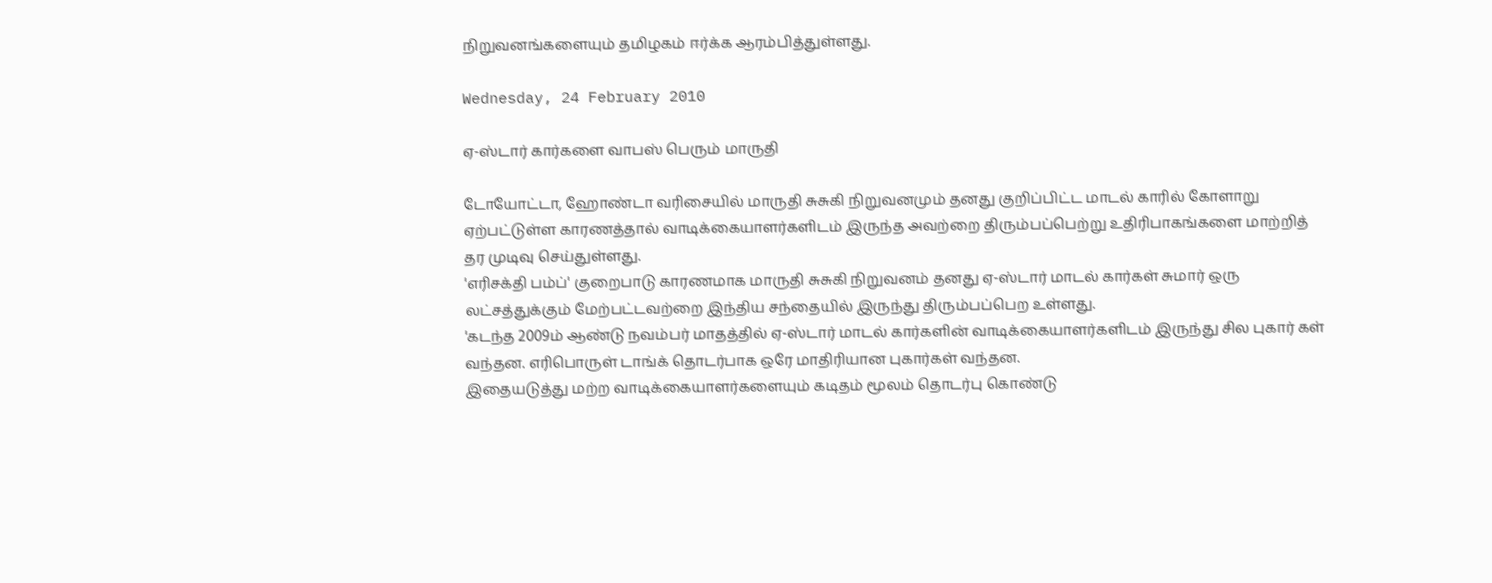நிறுவனங்களையும் தமிழகம் ஈர்க்க ஆரம்பித்துள்ளது.

Wednesday, 24 February 2010

ஏ-ஸ்டார் கார்களை வாபஸ் பெரும் மாருதி

டோயோட்டா, ஹோண்டா வரிசையில் மாருதி சுசுகி நிறுவனமும் தனது குறிப்பிட்ட மாடல் காரில் கோளாறு ஏற்பட்டுள்ள காரணத்தால் வாடிக்கையாளர்களிடம் இருந்த அவற்றை திரும்பப்பெற்று உதிரிபாகங்களை மாற்றித் தர முடிவு செய்துள்ளது.
'எரிசக்தி பம்ப்' குறைபாடு காரணமாக மாருதி சுசுகி நிறுவனம் தனது ஏ-ஸ்டார் மாடல் கார்கள் சுமார் ஒரு லட்சத்துக்கும் மேற்பட்டவற்றை இந்திய சந்தையில் இருந்து திரும்பப்பெற உள்ளது.
'கடந்த 2009ம் ஆண்டு நவம்பர் மாதத்தில் ஏ-ஸ்டார் மாடல் கார்களின் வாடிக்கையாளர்களிடம் இருந்து சில புகார் கள் வந்தன. எரிபொருள் டாங்க் தொடர்பாக ஒரே மாதிரியான புகார்கள் வந்தன.
இதையடுத்து மற்ற வாடிக்கையாளர்களையும் கடிதம் மூலம் தொடர்பு கொண்டு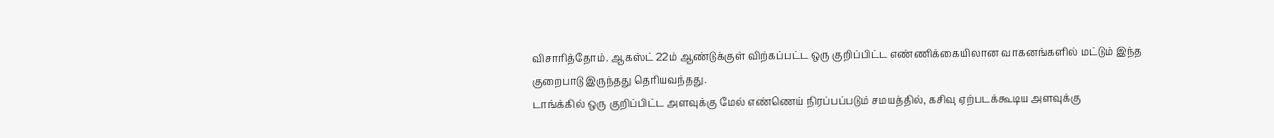விசாரித்தோம். ஆகஸ்ட் 22ம் ஆண்டுக்குள் விற்கப்பட்ட ஒரு குறிப்பிட்ட எண்ணிக்கையிலான வாகனங்களில் மட்டும் இந்த குறைபாடு இருந்தது தெரியவந்தது.
டாங்க்கில் ஒரு குறிப்பிட்ட அளவுக்கு மேல் எண்ணெய் நிரப்பப்படும் சமயத்தில், கசிவு ஏற்படக்கூடிய அளவுக்கு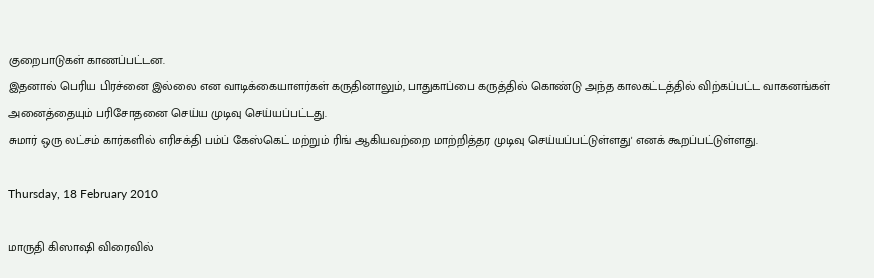குறைபாடுகள் காணப்பட்டன.
இதனால் பெரிய பிரச்னை இல்லை என வாடிக்கையாளர்கள் கருதினாலும், பாதுகாப்பை கருத்தில் கொண்டு அந்த காலகட்டத்தில் விற்கப்பட்ட வாகனங்கள் அனைத்தையும் பரிசோதனை செய்ய முடிவு செய்யப்பட்டது.
சுமார் ஒரு லட்சம் கார்களில் எரிசக்தி பம்ப் கேஸ்கெட் மற்றும் ரிங் ஆகியவற்றை மாற்றித்தர முடிவு செய்யப்பட்டுள்ளது' எனக் கூறப்பட்டுள்ளது.

Thursday, 18 February 2010

மாருதி கிஸாஷி விரைவில்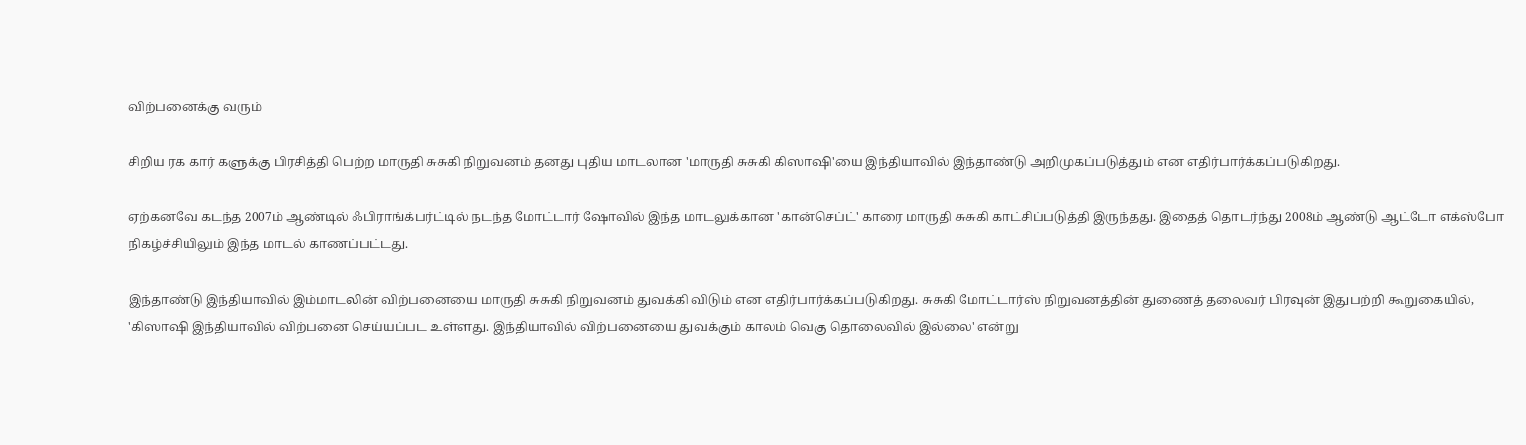விற்பனைக்கு வரும்

சிறிய ரக கார் களுக்கு பிரசித்தி பெற்ற மாருதி சுசுகி நிறுவனம் தனது புதிய மாடலான 'மாருதி சுசுகி கிஸாஷி'யை இந்தியாவில் இந்தாண்டு அறிமுகப்படுத்தும் என எதிர்பார்க்கப்படுகிறது.

ஏற்கனவே கடந்த 2007ம் ஆண்டில் ஃபிராங்க்பர்ட்டில் நடந்த மோட்டார் ஷோவில் இந்த மாடலுக்கான 'கான்செப்ட்' காரை மாருதி சுசுகி காட்சிப்படுத்தி இருந்தது. இதைத் தொடர்ந்து 2008ம் ஆண்டு ஆட்டோ எக்ஸ்போ நிகழ்ச்சியிலும் இந்த மாடல் காணப்பட்டது.

இந்தாண்டு இந்தியாவில் இம்மாடலின் விற்பனையை மாருதி சுசுகி நிறுவனம் துவக்கி விடும் என எதிர்பார்க்கப்படுகிறது. சுசுகி மோட்டார்ஸ் நிறுவனத்தின் துணைத் தலைவர் பிரவுன் இதுபற்றி கூறுகையில்,
'கிஸாஷி இந்தியாவில் விற்பனை செய்யப்பட உள்ளது. இந்தியாவில் விற்பனையை துவக்கும் காலம் வெகு தொலைவில் இல்லை' என்று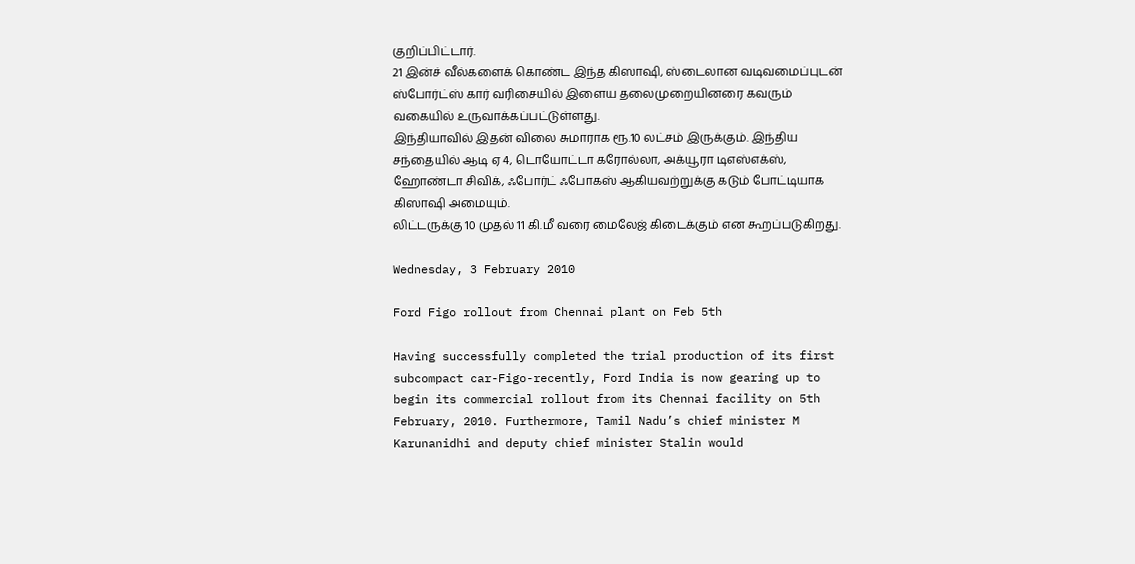குறிப்பிட்டார்.
21 இன்ச் வீல்களைக் கொண்ட இந்த கிஸாஷி, ஸ்டைலான வடிவமைப்புடன் ஸ்போர்ட்ஸ் கார் வரிசையில் இளைய தலைமுறையினரை கவரும் வகையில் உருவாக்கப்பட்டுள்ளது.
இந்தியாவில் இதன் விலை சுமாராக ரூ.10 லட்சம் இருக்கும். இந்திய சந்தையில் ஆடி ஏ 4, டொயோட்டா கரோல்லா, அக்யூரா டிஎஸ்எக்ஸ், ஹோண்டா சிவிக், ஃபோர்ட் ஃபோகஸ் ஆகியவற்றுக்கு கடும் போட்டியாக கிஸாஷி அமையும்.
லிட்டருக்கு 10 முதல் 11 கி.மீ வரை மைலேஜ் கிடைக்கும் என கூறப்படுகிறது.

Wednesday, 3 February 2010

Ford Figo rollout from Chennai plant on Feb 5th

Having successfully completed the trial production of its first subcompact car-Figo-recently, Ford India is now gearing up to begin its commercial rollout from its Chennai facility on 5th February, 2010. Furthermore, Tamil Nadu’s chief minister M Karunanidhi and deputy chief minister Stalin would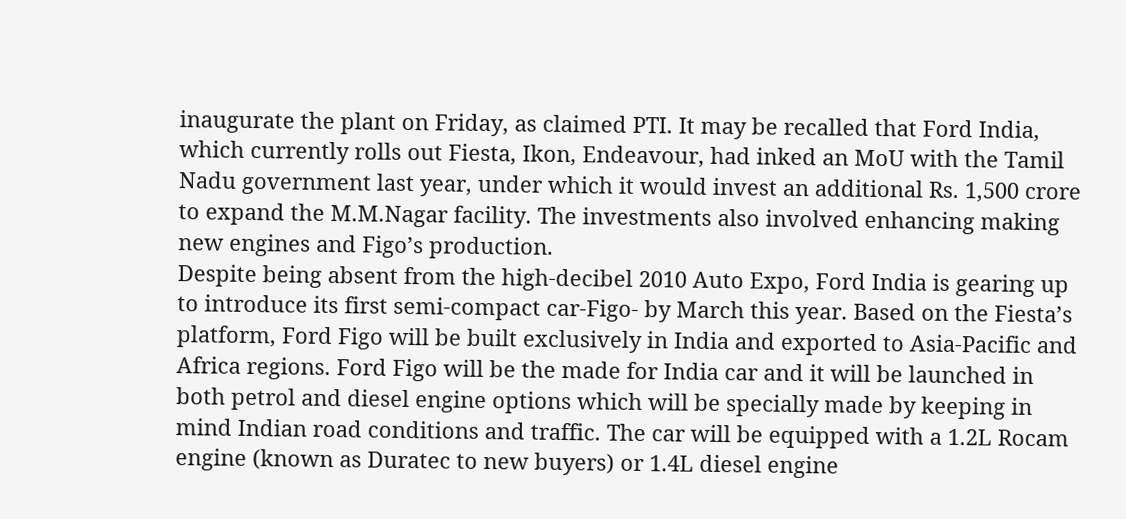inaugurate the plant on Friday, as claimed PTI. It may be recalled that Ford India, which currently rolls out Fiesta, Ikon, Endeavour, had inked an MoU with the Tamil Nadu government last year, under which it would invest an additional Rs. 1,500 crore to expand the M.M.Nagar facility. The investments also involved enhancing making new engines and Figo’s production.
Despite being absent from the high-decibel 2010 Auto Expo, Ford India is gearing up to introduce its first semi-compact car-Figo- by March this year. Based on the Fiesta’s platform, Ford Figo will be built exclusively in India and exported to Asia-Pacific and Africa regions. Ford Figo will be the made for India car and it will be launched in both petrol and diesel engine options which will be specially made by keeping in mind Indian road conditions and traffic. The car will be equipped with a 1.2L Rocam engine (known as Duratec to new buyers) or 1.4L diesel engine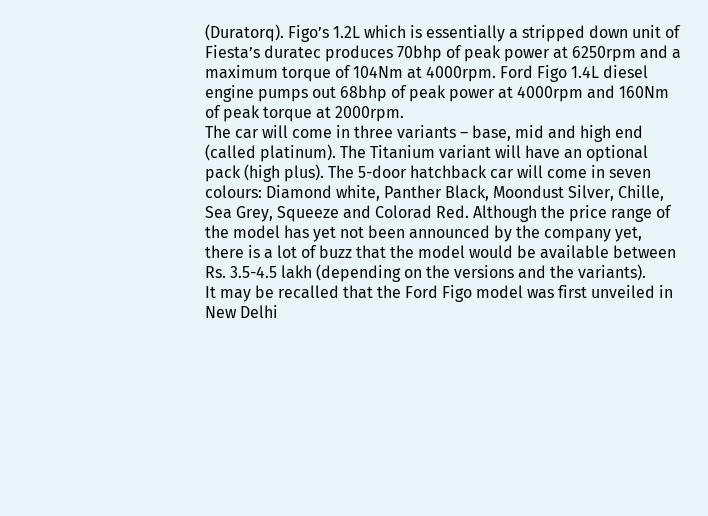(Duratorq). Figo’s 1.2L which is essentially a stripped down unit of Fiesta’s duratec produces 70bhp of peak power at 6250rpm and a maximum torque of 104Nm at 4000rpm. Ford Figo 1.4L diesel engine pumps out 68bhp of peak power at 4000rpm and 160Nm of peak torque at 2000rpm.
The car will come in three variants – base, mid and high end (called platinum). The Titanium variant will have an optional pack (high plus). The 5-door hatchback car will come in seven colours: Diamond white, Panther Black, Moondust Silver, Chille, Sea Grey, Squeeze and Colorad Red. Although the price range of the model has yet not been announced by the company yet, there is a lot of buzz that the model would be available between Rs. 3.5-4.5 lakh (depending on the versions and the variants).
It may be recalled that the Ford Figo model was first unveiled in New Delhi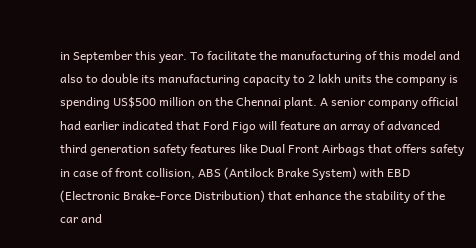in September this year. To facilitate the manufacturing of this model and also to double its manufacturing capacity to 2 lakh units the company is spending US$500 million on the Chennai plant. A senior company official had earlier indicated that Ford Figo will feature an array of advanced third generation safety features like Dual Front Airbags that offers safety in case of front collision, ABS (Antilock Brake System) with EBD (Electronic Brake-Force Distribution) that enhance the stability of the car and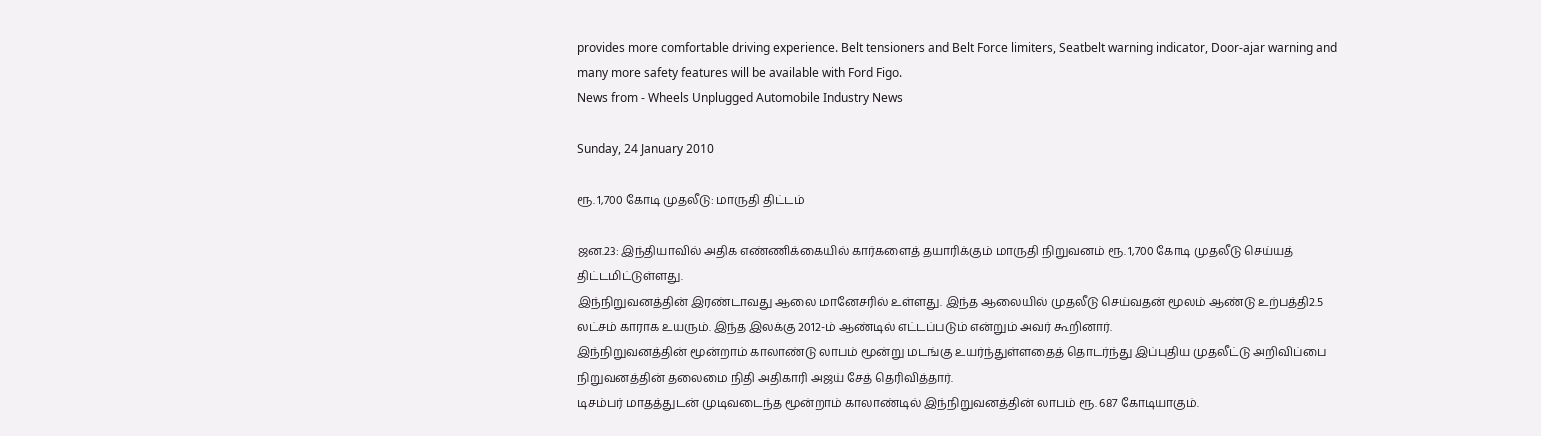provides more comfortable driving experience. Belt tensioners and Belt Force limiters, Seatbelt warning indicator, Door-ajar warning and many more safety features will be available with Ford Figo.
News from - Wheels Unplugged Automobile Industry News

Sunday, 24 January 2010

ரூ. 1,700 கோடி முதலீடு: மாருதி திட்டம்

ஜன.23: இந்தியாவில் அதிக எண்ணிக்கையில் கார்களைத் தயாரிக்கும் மாருதி நிறுவனம் ரூ. 1,700 கோடி முதலீடு செய்யத் திட்டமிட்டுள்ளது.
இந்நிறுவனத்தின் இரண்டாவது ஆலை மானேசரில் உள்ளது. இந்த ஆலையில் முதலீடு செய்வதன் மூலம் ஆண்டு உற்பத்தி2.5 லட்சம் காராக உயரும். இந்த இலக்கு 2012-ம் ஆண்டில் எட்டப்படும் என்றும் அவர் கூறினார்.
இந்நிறுவனத்தின் மூன்றாம் காலாண்டு லாபம் மூன்று மடங்கு உயர்ந்துள்ளதைத் தொடர்ந்து இப்புதிய முதலீட்டு அறிவிப்பை நிறுவனத்தின் தலைமை நிதி அதிகாரி அஜய் சேத் தெரிவித்தார்.
டிசம்பர் மாதத்துடன் முடிவடைந்த மூன்றாம் காலாண்டில் இந்நிறுவனத்தின் லாபம் ரூ. 687 கோடியாகும்.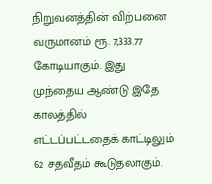நிறுவனத்தின் விற்பனை வருமானம் ரூ. 7,333.77 கோடியாகும். இது முந்தைய ஆண்டு இதே காலத்தில் எட்டப்பட்டதைக் காட்டிலும் 62 சதவீதம் கூடுதலாகும்.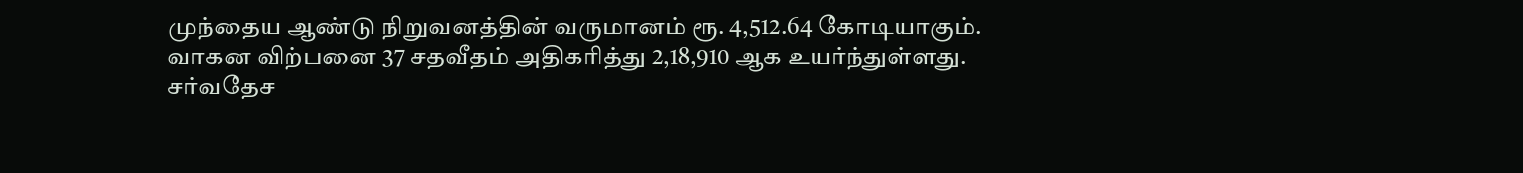முந்தைய ஆண்டு நிறுவனத்தின் வருமானம் ரூ. 4,512.64 கோடியாகும்.
வாகன விற்பனை 37 சதவீதம் அதிகரித்து 2,18,910 ஆக உயர்ந்துள்ளது.
சர்வதேச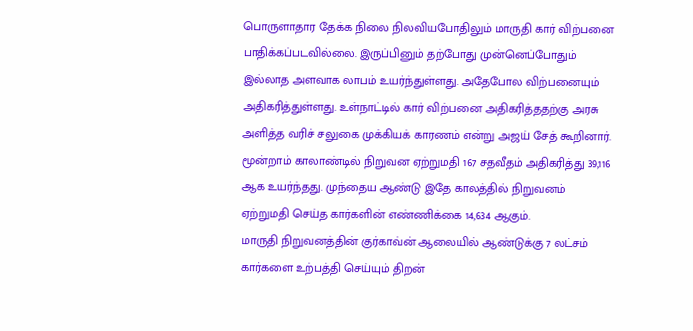பொருளாதார தேக்க நிலை நிலவியபோதிலும் மாருதி கார் விற்பனை பாதிக்கப்படவில்லை. இருப்பினும் தற்போது முன்னெப்போதும் இல்லாத அளவாக லாபம் உயர்ந்துள்ளது. அதேபோல விற்பனையும் அதிகரித்துள்ளது. உள்நாட்டில் கார் விற்பனை அதிகரித்ததற்கு அரசு அளித்த வரிச் சலுகை முக்கியக் காரணம் என்று அஜய் சேத் கூறினார்.
மூன்றாம் காலாண்டில் நிறுவன ஏற்றுமதி 167 சதவீதம் அதிகரித்து 39,116 ஆக உயர்ந்தது. முந்தைய ஆண்டு இதே காலத்தில் நிறுவனம் ஏற்றுமதி செய்த கார்களின் எண்ணிக்கை 14,634 ஆகும்.
மாருதி நிறுவனத்தின் குர்காவ்ன் ஆலையில் ஆண்டுக்கு 7 லட்சம் கார்களை உற்பத்தி செய்யும் திறன்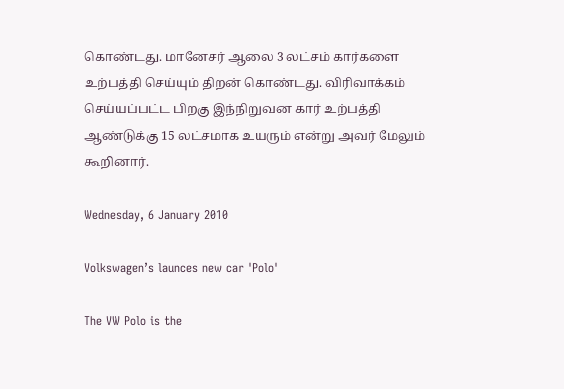கொண்டது. மானேசர் ஆலை 3 லட்சம் கார்களை உற்பத்தி செய்யும் திறன் கொண்டது. விரிவாக்கம் செய்யப்பட்ட பிறகு இந்நிறுவன கார் உற்பத்தி ஆண்டுக்கு 15 லட்சமாக உயரும் என்று அவர் மேலும் கூறினார்.

Wednesday, 6 January 2010

Volkswagen’s launces new car 'Polo'

The VW Polo is the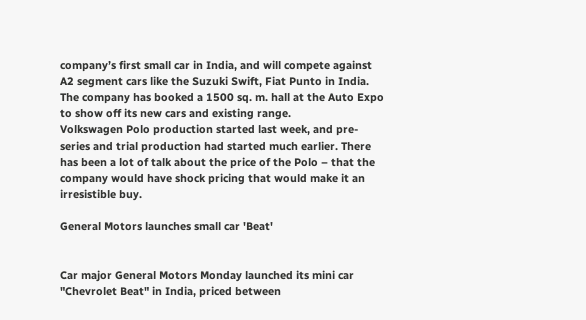company’s first small car in India, and will compete against A2 segment cars like the Suzuki Swift, Fiat Punto in India. The company has booked a 1500 sq. m. hall at the Auto Expo to show off its new cars and existing range.
Volkswagen Polo production started last week, and pre-series and trial production had started much earlier. There has been a lot of talk about the price of the Polo – that the company would have shock pricing that would make it an irresistible buy.

General Motors launches small car 'Beat'


Car major General Motors Monday launched its mini car "Chevrolet Beat" in India, priced between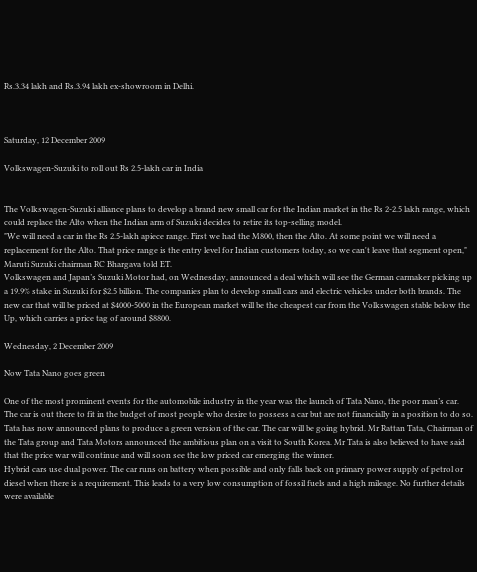Rs.3.34 lakh and Rs.3.94 lakh ex-showroom in Delhi.



Saturday, 12 December 2009

Volkswagen-Suzuki to roll out Rs 2.5-lakh car in India


The Volkswagen-Suzuki alliance plans to develop a brand new small car for the Indian market in the Rs 2-2.5 lakh range, which could replace the Alto when the Indian arm of Suzuki decides to retire its top-selling model.
"We will need a car in the Rs 2.5-lakh apiece range. First we had the M800, then the Alto. At some point we will need a replacement for the Alto. That price range is the entry level for Indian customers today, so we can't leave that segment open," Maruti Suzuki chairman RC Bhargava told ET.
Volkswagen and Japan’s Suzuki Motor had, on Wednesday, announced a deal which will see the German carmaker picking up a 19.9% stake in Suzuki for $2.5 billion. The companies plan to develop small cars and electric vehicles under both brands. The new car that will be priced at $4000-5000 in the European market will be the cheapest car from the Volkswagen stable below the Up, which carries a price tag of around $8800.

Wednesday, 2 December 2009

Now Tata Nano goes green

One of the most prominent events for the automobile industry in the year was the launch of Tata Nano, the poor man’s car. The car is out there to fit in the budget of most people who desire to possess a car but are not financially in a position to do so.
Tata has now announced plans to produce a green version of the car. The car will be going hybrid. Mr Rattan Tata, Chairman of the Tata group and Tata Motors announced the ambitious plan on a visit to South Korea. Mr Tata is also believed to have said that the price war will continue and will soon see the low priced car emerging the winner.
Hybrid cars use dual power. The car runs on battery when possible and only falls back on primary power supply of petrol or diesel when there is a requirement. This leads to a very low consumption of fossil fuels and a high mileage. No further details were available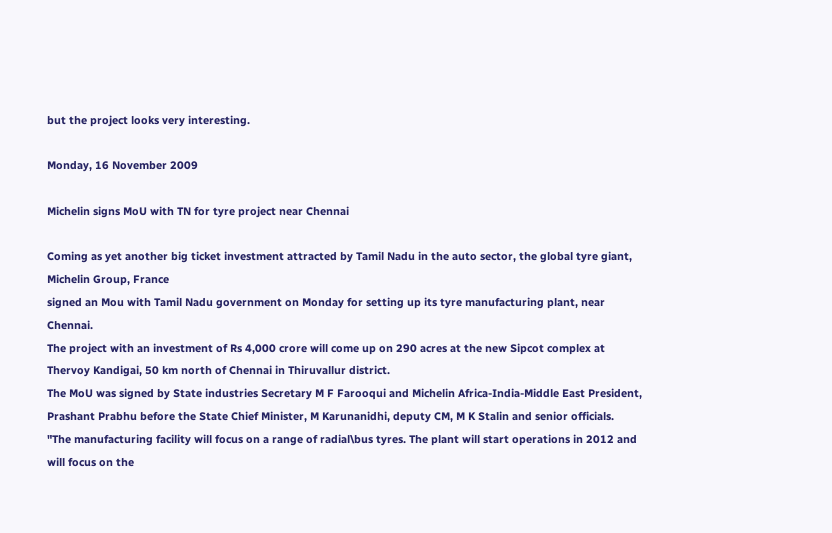but the project looks very interesting.

Monday, 16 November 2009

Michelin signs MoU with TN for tyre project near Chennai

Coming as yet another big ticket investment attracted by Tamil Nadu in the auto sector, the global tyre giant, Michelin Group, France
signed an Mou with Tamil Nadu government on Monday for setting up its tyre manufacturing plant, near Chennai.
The project with an investment of Rs 4,000 crore will come up on 290 acres at the new Sipcot complex at Thervoy Kandigai, 50 km north of Chennai in Thiruvallur district.
The MoU was signed by State industries Secretary M F Farooqui and Michelin Africa-India-Middle East President, Prashant Prabhu before the State Chief Minister, M Karunanidhi, deputy CM, M K Stalin and senior officials.
"The manufacturing facility will focus on a range of radial\bus tyres. The plant will start operations in 2012 and will focus on the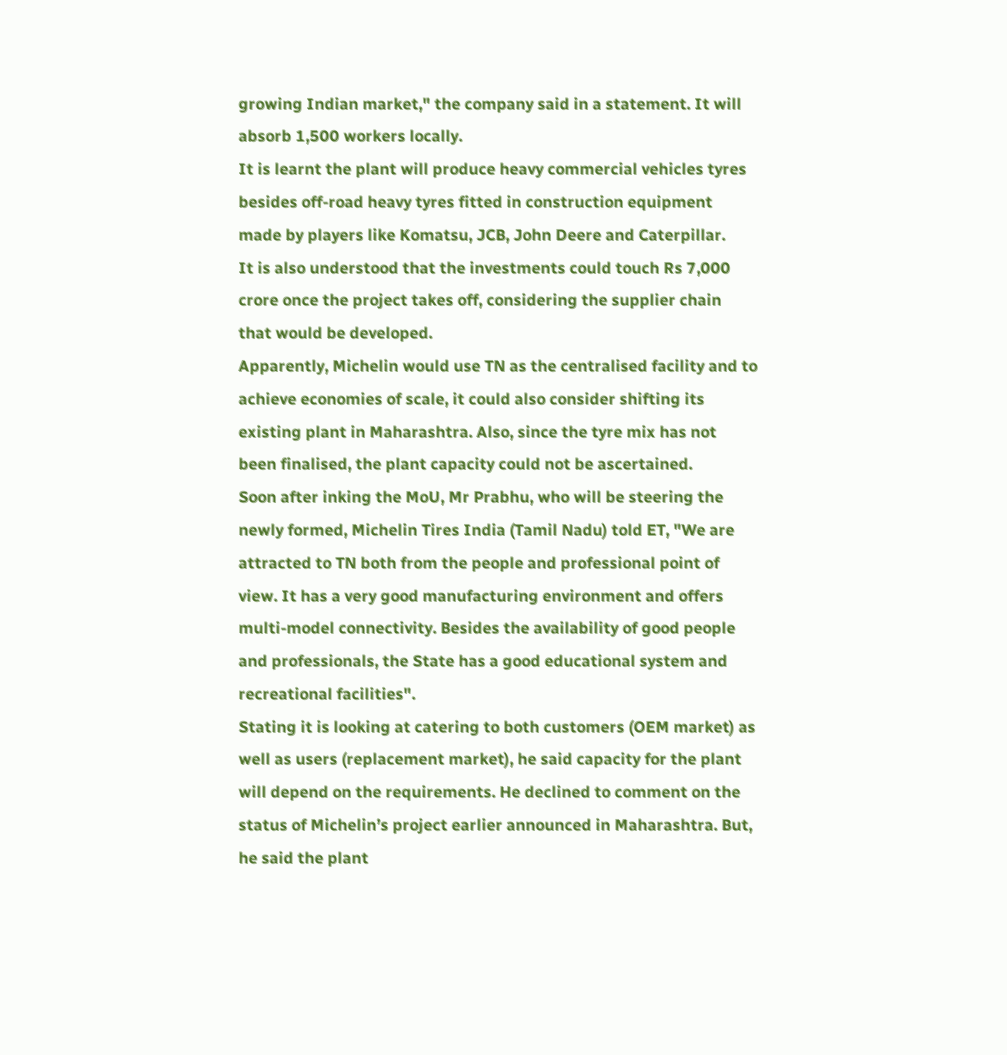growing Indian market," the company said in a statement. It will absorb 1,500 workers locally.
It is learnt the plant will produce heavy commercial vehicles tyres besides off-road heavy tyres fitted in construction equipment made by players like Komatsu, JCB, John Deere and Caterpillar.
It is also understood that the investments could touch Rs 7,000 crore once the project takes off, considering the supplier chain that would be developed.
Apparently, Michelin would use TN as the centralised facility and to achieve economies of scale, it could also consider shifting its existing plant in Maharashtra. Also, since the tyre mix has not been finalised, the plant capacity could not be ascertained.
Soon after inking the MoU, Mr Prabhu, who will be steering the newly formed, Michelin Tires India (Tamil Nadu) told ET, "We are attracted to TN both from the people and professional point of view. It has a very good manufacturing environment and offers multi-model connectivity. Besides the availability of good people and professionals, the State has a good educational system and recreational facilities".
Stating it is looking at catering to both customers (OEM market) as well as users (replacement market), he said capacity for the plant will depend on the requirements. He declined to comment on the status of Michelin’s project earlier announced in Maharashtra. But, he said the plant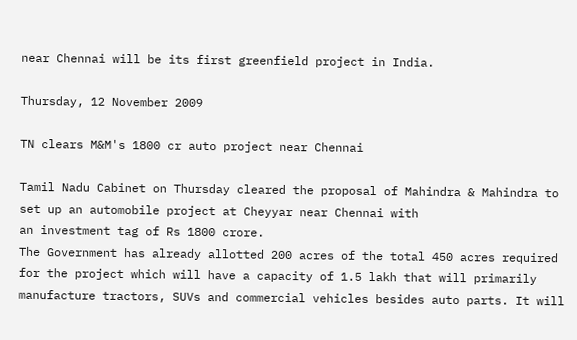near Chennai will be its first greenfield project in India.

Thursday, 12 November 2009

TN clears M&M's 1800 cr auto project near Chennai

Tamil Nadu Cabinet on Thursday cleared the proposal of Mahindra & Mahindra to set up an automobile project at Cheyyar near Chennai with
an investment tag of Rs 1800 crore.
The Government has already allotted 200 acres of the total 450 acres required for the project which will have a capacity of 1.5 lakh that will primarily manufacture tractors, SUVs and commercial vehicles besides auto parts. It will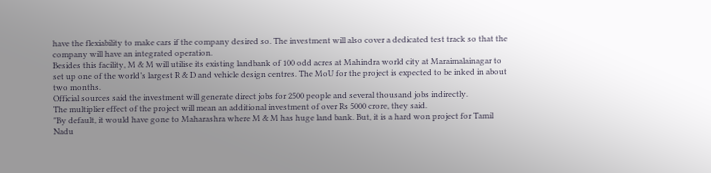have the flexiability to make cars if the company desired so. The investment will also cover a dedicated test track so that the company will have an integrated operation.
Besides this facility, M & M will utilise its existing landbank of 100 odd acres at Mahindra world city at Maraimalainagar to set up one of the world’s largest R & D and vehicle design centres. The MoU for the project is expected to be inked in about two months.
Official sources said the investment will generate direct jobs for 2500 people and several thousand jobs indirectly.
The multiplier effect of the project will mean an additional investment of over Rs 5000 crore, they said.
"By default, it would have gone to Maharashra where M & M has huge land bank. But, it is a hard won project for Tamil Nadu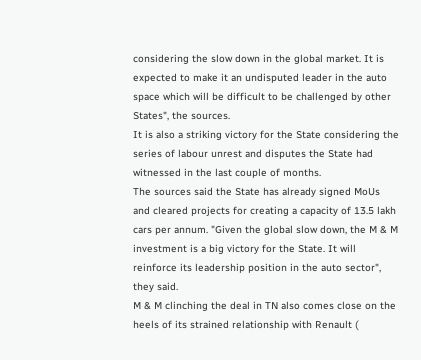considering the slow down in the global market. It is expected to make it an undisputed leader in the auto space which will be difficult to be challenged by other States", the sources.
It is also a striking victory for the State considering the series of labour unrest and disputes the State had witnessed in the last couple of months.
The sources said the State has already signed MoUs and cleared projects for creating a capacity of 13.5 lakh cars per annum. "Given the global slow down, the M & M investment is a big victory for the State. It will reinforce its leadership position in the auto sector", they said.
M & M clinching the deal in TN also comes close on the heels of its strained relationship with Renault (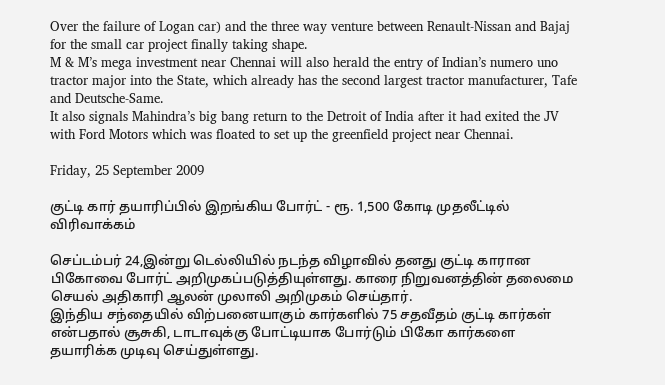Over the failure of Logan car) and the three way venture between Renault-Nissan and Bajaj for the small car project finally taking shape.
M & M’s mega investment near Chennai will also herald the entry of Indian’s numero uno tractor major into the State, which already has the second largest tractor manufacturer, Tafe and Deutsche-Same.
It also signals Mahindra’s big bang return to the Detroit of India after it had exited the JV with Ford Motors which was floated to set up the greenfield project near Chennai.

Friday, 25 September 2009

குட்டி கார் தயாரிப்பில் இறங்கிய போர்ட் - ரூ. 1,500 கோடி முதலீட்டில் விரிவாக்கம்

செப்டம்பர் 24,இன்று டெல்லியில் நடந்த விழாவில் தனது குட்டி காரான பிகோவை போர்ட் அறிமுகப்படுத்தியுள்ளது. காரை நிறுவனத்தின் தலைமை செயல் அதிகாரி ஆலன் முலாலி அறிமுகம் செய்தார்.
இந்திய சந்தையில் விற்பனையாகும் கார்களில் 75 சதவீதம் குட்டி கார்கள் என்பதால் சூசுகி, டாடாவுக்கு போட்டியாக போர்டும் பிகோ கார்களை தயாரிக்க முடிவு செய்துள்ளது.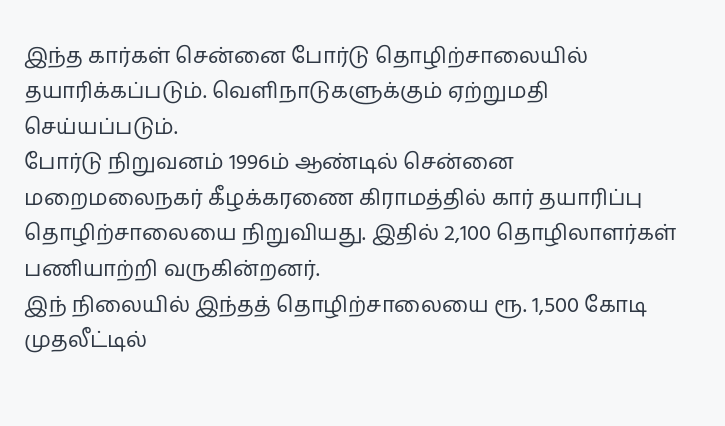இந்த கார்கள் சென்னை போர்டு தொழிற்சாலையில் தயாரிக்கப்படும். வெளிநாடுகளுக்கும் ஏற்றுமதி செய்யப்படும்.
போர்டு நிறுவனம் 1996ம் ஆண்டில் சென்னை மறைமலைநகர் கீழக்கரணை கிராமத்தில் கார் தயாரிப்பு தொழிற்சாலையை நிறுவியது. இதில் 2,100 தொழிலாளர்கள் பணியாற்றி வருகின்றனர்.
இந் நிலையில் இந்தத் தொழிற்சாலையை ரூ. 1,500 கோடி முதலீட்டில்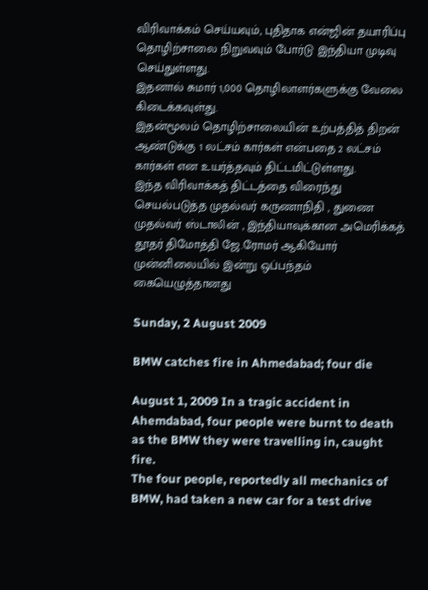விரிவாக்கம் செய்யவும், புதிதாக என்ஜின் தயாரிப்பு தொழிற்சாலை நிறுவவும் போர்டு இந்தியா முடிவு செய்துள்ளது.
இதனால் சுமார் 1,000 தொழிலாளர்களுக்கு வேலை கிடைக்கவுள்து.
இதன்மூலம் தொழிற்சாலையின் உற்பத்தித் திறன் ஆண்டுக்கு 1 லட்சம் கார்கள் என்பதை 2 லட்சம் கார்கள் என உயர்த்தவும் திட்டமிட்டுள்ளது.
இந்த விரிவாக்கத் திட்டத்தை விரைந்து செயல்படுத்த முதல்வர் கருணாநிதி , துணை முதல்வர் ஸ்டாலின் , இந்தியாவுக்கான அமெரிக்கத் தூதர் திமோத்தி ஜே.ரோமர் ஆகியோர் முன்னிலையில் இன்று ஒப்பந்தம் கையெழுத்தானது

Sunday, 2 August 2009

BMW catches fire in Ahmedabad; four die

August 1, 2009 In a tragic accident in Ahemdabad, four people were burnt to death as the BMW they were travelling in, caught fire.
The four people, reportedly all mechanics of BMW, had taken a new car for a test drive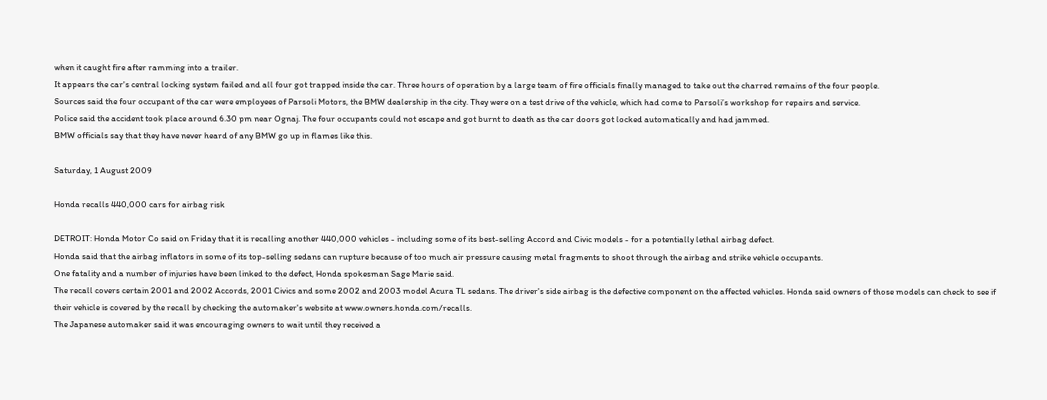when it caught fire after ramming into a trailer.
It appears the car's central locking system failed and all four got trapped inside the car. Three hours of operation by a large team of fire officials finally managed to take out the charred remains of the four people.
Sources said the four occupant of the car were employees of Parsoli Motors, the BMW dealership in the city. They were on a test drive of the vehicle, which had come to Parsoli’s workshop for repairs and service.
Police said the accident took place around 6.30 pm near Ognaj. The four occupants could not escape and got burnt to death as the car doors got locked automatically and had jammed.
BMW officials say that they have never heard of any BMW go up in flames like this.

Saturday, 1 August 2009

Honda recalls 440,000 cars for airbag risk

DETROIT: Honda Motor Co said on Friday that it is recalling another 440,000 vehicles - including some of its best-selling Accord and Civic models - for a potentially lethal airbag defect.
Honda said that the airbag inflators in some of its top-selling sedans can rupture because of too much air pressure causing metal fragments to shoot through the airbag and strike vehicle occupants.
One fatality and a number of injuries have been linked to the defect, Honda spokesman Sage Marie said.
The recall covers certain 2001 and 2002 Accords, 2001 Civics and some 2002 and 2003 model Acura TL sedans. The driver's side airbag is the defective component on the affected vehicles. Honda said owners of those models can check to see if their vehicle is covered by the recall by checking the automaker's website at www.owners.honda.com/recalls.
The Japanese automaker said it was encouraging owners to wait until they received a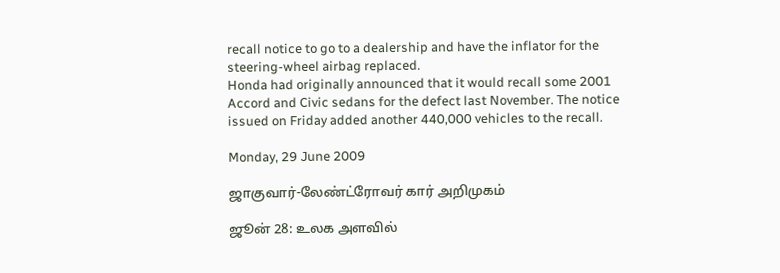recall notice to go to a dealership and have the inflator for the steering-wheel airbag replaced.
Honda had originally announced that it would recall some 2001 Accord and Civic sedans for the defect last November. The notice issued on Friday added another 440,000 vehicles to the recall.

Monday, 29 June 2009

ஜாகுவார்-லேண்ட்ரோவர் கார் அறிமுகம்

ஜூன் 28: உலக அளவில்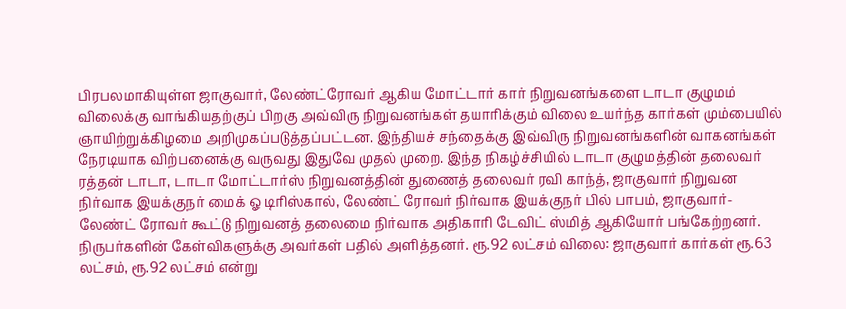பிரபலமாகியுள்ள ஜாகுவார், லேண்ட்ரோவர் ஆகிய மோட்டார் கார் நிறுவனங்களை டாடா குழுமம் விலைக்கு வாங்கியதற்குப் பிறகு அவ்விரு நிறுவனங்கள் தயாரிக்கும் விலை உயர்ந்த கார்கள் மும்பையில் ஞாயிற்றுக்கிழமை அறிமுகப்படுத்தப்பட்டன. இந்தியச் சந்தைக்கு இவ்விரு நிறுவனங்களின் வாகனங்கள் நேரடியாக விற்பனைக்கு வருவது இதுவே முதல் முறை. இந்த நிகழ்ச்சியில் டாடா குழுமத்தின் தலைவர் ரத்தன் டாடா, டாடா மோட்டார்ஸ் நிறுவனத்தின் துணைத் தலைவர் ரவி காந்த், ஜாகுவார் நிறுவன நிர்வாக இயக்குநர் மைக் ஓ டிரிஸ்கால், லேண்ட் ரோவர் நிர்வாக இயக்குநர் பில் பாபம், ஜாகுவார்-லேண்ட் ரோவர் கூட்டு நிறுவனத் தலைமை நிர்வாக அதிகாரி டேவிட் ஸ்மித் ஆகியோர் பங்கேற்றனர். நிருபர்களின் கேள்விகளுக்கு அவர்கள் பதில் அளித்தனர். ரூ.92 லட்சம் விலை: ஜாகுவார் கார்கள் ரூ.63 லட்சம், ரூ.92 லட்சம் என்று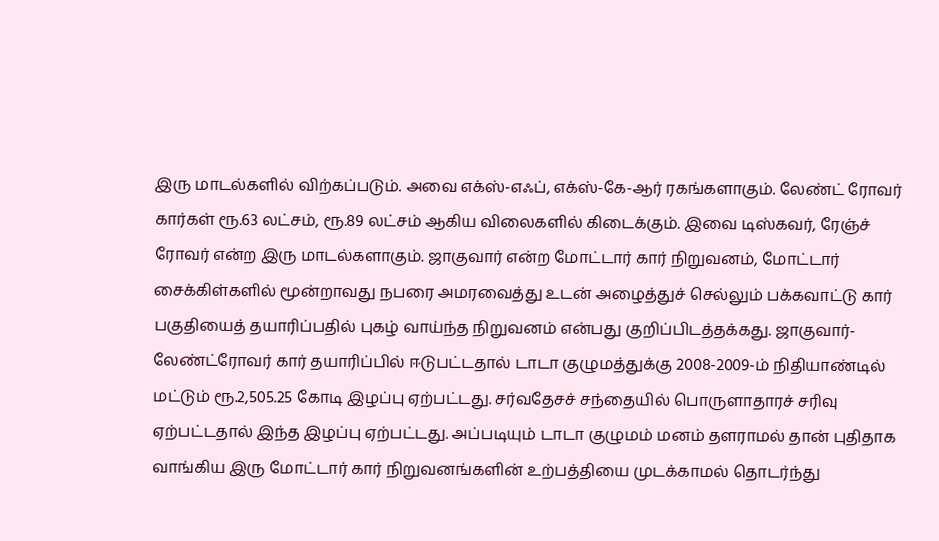இரு மாடல்களில் விற்கப்படும். அவை எக்ஸ்-எஃப், எக்ஸ்-கே-ஆர் ரகங்களாகும். லேண்ட் ரோவர் கார்கள் ரூ.63 லட்சம், ரூ.89 லட்சம் ஆகிய விலைகளில் கிடைக்கும். இவை டிஸ்கவர், ரேஞ்ச் ரோவர் என்ற இரு மாடல்களாகும். ஜாகுவார் என்ற மோட்டார் கார் நிறுவனம், மோட்டார் சைக்கிள்களில் மூன்றாவது நபரை அமரவைத்து உடன் அழைத்துச் செல்லும் பக்கவாட்டு கார் பகுதியைத் தயாரிப்பதில் புகழ் வாய்ந்த நிறுவனம் என்பது குறிப்பிடத்தக்கது. ஜாகுவார்-லேண்ட்ரோவர் கார் தயாரிப்பில் ஈடுபட்டதால் டாடா குழுமத்துக்கு 2008-2009-ம் நிதியாண்டில் மட்டும் ரூ.2,505.25 கோடி இழப்பு ஏற்பட்டது. சர்வதேசச் சந்தையில் பொருளாதாரச் சரிவு ஏற்பட்டதால் இந்த இழப்பு ஏற்பட்டது. அப்படியும் டாடா குழுமம் மனம் தளராமல் தான் புதிதாக வாங்கிய இரு மோட்டார் கார் நிறுவனங்களின் உற்பத்தியை முடக்காமல் தொடர்ந்து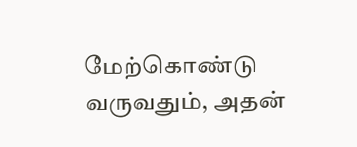மேற்கொண்டு வருவதும், அதன்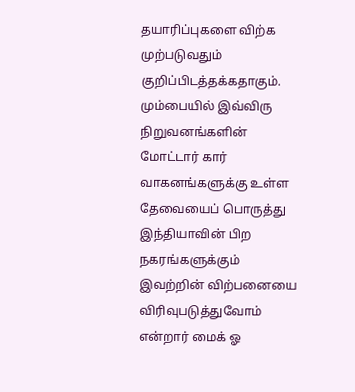தயாரிப்புகளை விற்க முற்படுவதும் குறிப்பிடத்தக்கதாகும். மும்பையில் இவ்விரு நிறுவனங்களின் மோட்டார் கார் வாகனங்களுக்கு உள்ள தேவையைப் பொருத்து இந்தியாவின் பிற நகரங்களுக்கும் இவற்றின் விற்பனையை விரிவுபடுத்துவோம் என்றார் மைக் ஓ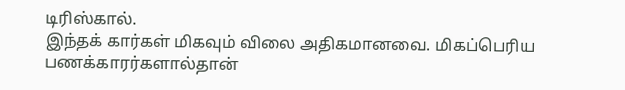டிரிஸ்கால்.
இந்தக் கார்கள் மிகவும் விலை அதிகமானவை. மிகப்பெரிய பணக்காரர்களால்தான்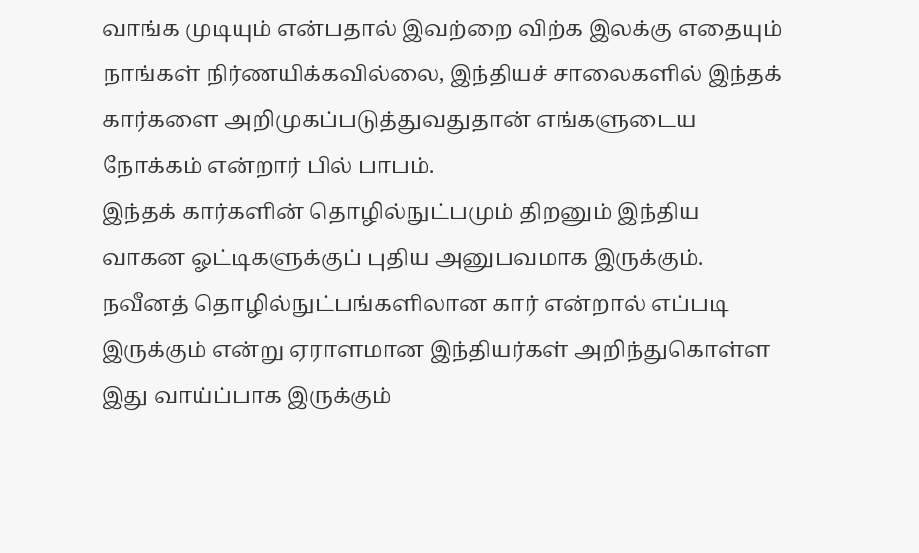வாங்க முடியும் என்பதால் இவற்றை விற்க இலக்கு எதையும் நாங்கள் நிர்ணயிக்கவில்லை, இந்தியச் சாலைகளில் இந்தக் கார்களை அறிமுகப்படுத்துவதுதான் எங்களுடைய நோக்கம் என்றார் பில் பாபம்.
இந்தக் கார்களின் தொழில்நுட்பமும் திறனும் இந்திய வாகன ஓட்டிகளுக்குப் புதிய அனுபவமாக இருக்கும். நவீனத் தொழில்நுட்பங்களிலான கார் என்றால் எப்படி இருக்கும் என்று ஏராளமான இந்தியர்கள் அறிந்துகொள்ள இது வாய்ப்பாக இருக்கும்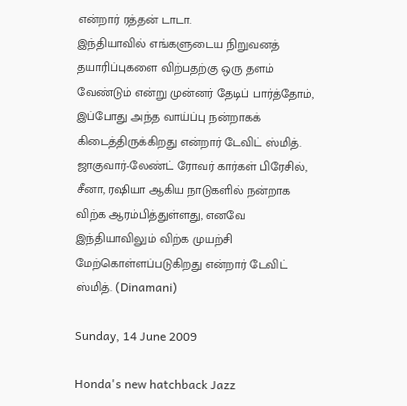என்றார் ரத்தன் டாடா.
இந்தியாவில் எங்களுடைய நிறுவனத் தயாரிப்புகளை விற்பதற்கு ஒரு தளம் வேண்டும் என்று முன்னர் தேடிப் பார்த்தோம், இப்போது அந்த வாய்ப்பு நன்றாகக் கிடைத்திருக்கிறது என்றார் டேவிட் ஸ்மித். ஜாகுவார்-லேண்ட் ரோவர் கார்கள் பிரேசில், சீனா, ரஷியா ஆகிய நாடுகளில் நன்றாக விற்க ஆரம்பித்துள்ளது, எனவே இந்தியாவிலும் விற்க முயற்சி மேற்கொள்ளப்படுகிறது என்றார் டேவிட் ஸ்மித். (Dinamani)

Sunday, 14 June 2009

Honda's new hatchback Jazz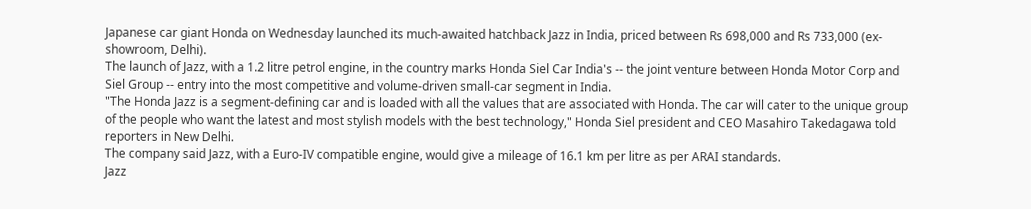Japanese car giant Honda on Wednesday launched its much-awaited hatchback Jazz in India, priced between Rs 698,000 and Rs 733,000 (ex-showroom, Delhi).
The launch of Jazz, with a 1.2 litre petrol engine, in the country marks Honda Siel Car India's -- the joint venture between Honda Motor Corp and Siel Group -- entry into the most competitive and volume-driven small-car segment in India.
"The Honda Jazz is a segment-defining car and is loaded with all the values that are associated with Honda. The car will cater to the unique group of the people who want the latest and most stylish models with the best technology," Honda Siel president and CEO Masahiro Takedagawa told reporters in New Delhi.
The company said Jazz, with a Euro-IV compatible engine, would give a mileage of 16.1 km per litre as per ARAI standards.
Jazz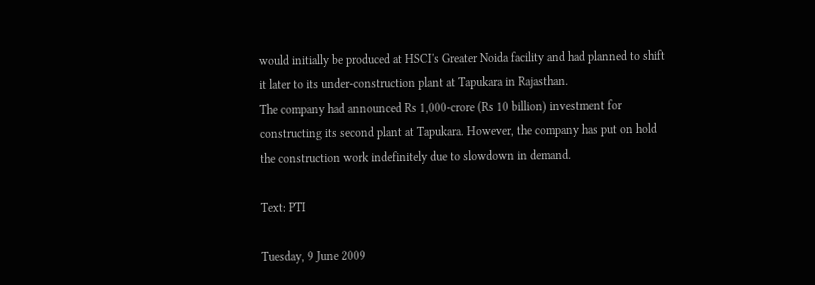would initially be produced at HSCI's Greater Noida facility and had planned to shift it later to its under-construction plant at Tapukara in Rajasthan.
The company had announced Rs 1,000-crore (Rs 10 billion) investment for constructing its second plant at Tapukara. However, the company has put on hold the construction work indefinitely due to slowdown in demand.

Text: PTI

Tuesday, 9 June 2009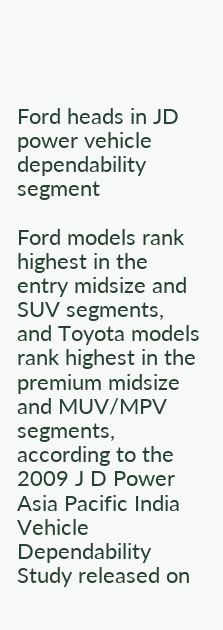Ford heads in JD power vehicle dependability segment

Ford models rank highest in the entry midsize and SUV segments, and Toyota models rank highest in the premium midsize and MUV/MPV segments, according to the 2009 J D Power Asia Pacific India Vehicle Dependability Study released on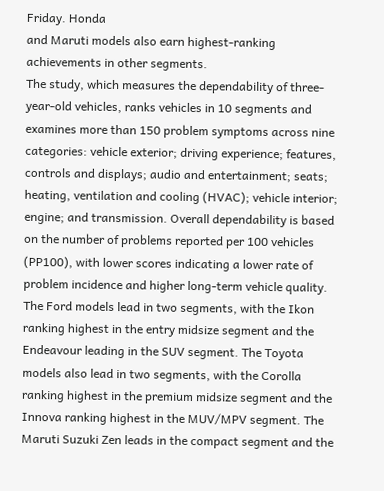Friday. Honda
and Maruti models also earn highest-ranking achievements in other segments.
The study, which measures the dependability of three-year-old vehicles, ranks vehicles in 10 segments and examines more than 150 problem symptoms across nine categories: vehicle exterior; driving experience; features, controls and displays; audio and entertainment; seats; heating, ventilation and cooling (HVAC); vehicle interior; engine; and transmission. Overall dependability is based on the number of problems reported per 100 vehicles (PP100), with lower scores indicating a lower rate of problem incidence and higher long-term vehicle quality.
The Ford models lead in two segments, with the Ikon ranking highest in the entry midsize segment and the Endeavour leading in the SUV segment. The Toyota models also lead in two segments, with the Corolla ranking highest in the premium midsize segment and the Innova ranking highest in the MUV/MPV segment. The Maruti Suzuki Zen leads in the compact segment and the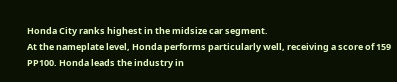Honda City ranks highest in the midsize car segment.
At the nameplate level, Honda performs particularly well, receiving a score of 159 PP100. Honda leads the industry in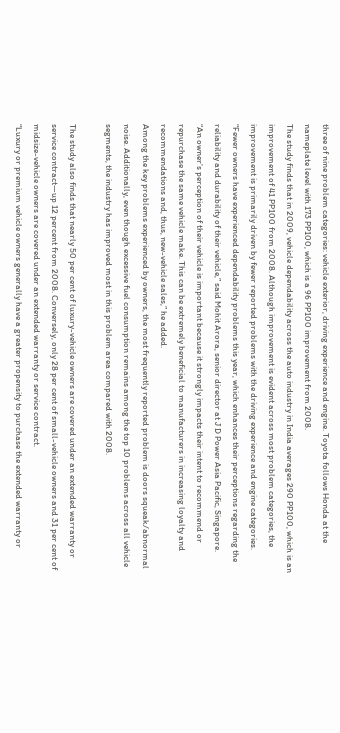three of nine problem categories: vehicle exterior, driving experience and engine. Toyota follows Honda at the nameplate level with 173 PP100, which is a 96 PP100 improvement from 2008.
The study finds that in 2009, vehicle dependability across the auto industry in India averages 290 PP100, which is an improvement of 41 PP100 from 2008. Although improvement is evident across most problem categories, the improvement is primarily driven by fewer reported problems with the driving experience and engine categories.
“Fewer owners have experienced dependability problems this year, which enhances their perceptions regarding the reliability and durability of their vehicle,” said Mohit Arora, senior director at J D Power Asia Pacific, Singapore.
“An owner’s perception of their vehicle is important because it strongly impacts their intent to recommend or repurchase the same vehicle make. This can be extremely beneficial to manufacturers in increasing loyalty and recommendations and, thus, new-vehicle sales,” he added.
Among the key problems experienced by owners, the most frequently reported problem is doors squeak/abnormal noise. Additionally, even though excessive fuel consumption remains among the top 10 problems across all vehicle segments, the industry has improved most in this problem area compared with 2008.

The study also finds that nearly 50 per cent of luxury-vehicle owners are covered under an extended warranty or service contract—up 12 percent from 2008. Conversely, only 28 per cent of small-vehicle owners and 31 per cent of midsize-vehicle owners are covered under an extended warranty or service contract.
“Luxury or premium vehicle owners generally have a greater propensity to purchase the extended warranty or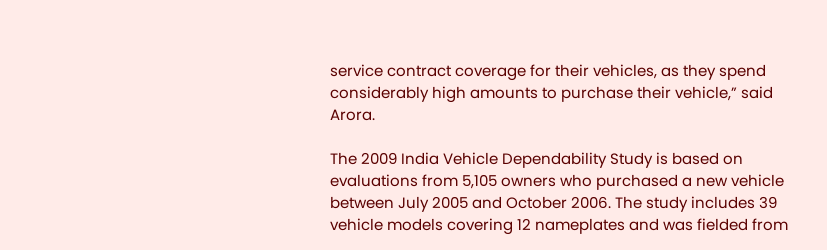service contract coverage for their vehicles, as they spend considerably high amounts to purchase their vehicle,” said Arora.

The 2009 India Vehicle Dependability Study is based on evaluations from 5,105 owners who purchased a new vehicle between July 2005 and October 2006. The study includes 39 vehicle models covering 12 nameplates and was fielded from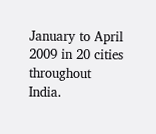January to April 2009 in 20 cities throughout India.